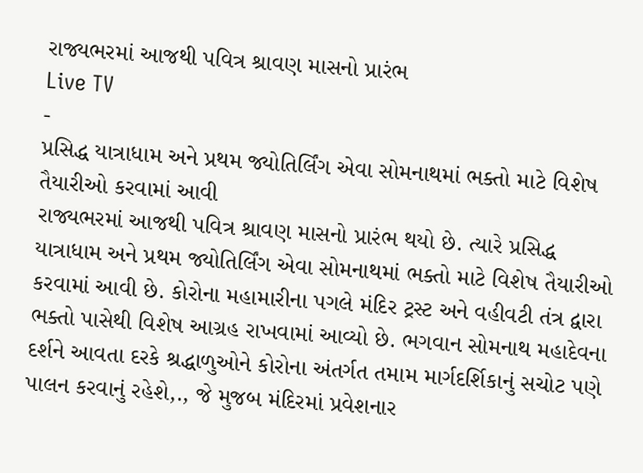રાજ્યભરમાં આજથી પવિત્ર શ્રાવણ માસનો પ્રારંભ
Live TV
-
પ્રસિદ્ધ યાત્રાધામ અને પ્રથમ જ્યોતિર્લિંગ એવા સોમનાથમાં ભક્તો માટે વિશેષ તૈયારીઓ કરવામાં આવી
રાજ્યભરમાં આજથી પવિત્ર શ્રાવણ માસનો પ્રારંભ થયો છે. ત્યારે પ્રસિદ્ધ યાત્રાધામ અને પ્રથમ જ્યોતિર્લિંગ એવા સોમનાથમાં ભક્તો માટે વિશેષ તૈયારીઓ કરવામાં આવી છે. કોરોના મહામારીના પગલે મંદિર ટ્રસ્ટ અને વહીવટી તંત્ર દ્વારા ભક્તો પાસેથી વિશેષ આગ્રહ રાખવામાં આવ્યો છે. ભગવાન સોમનાથ મહાદેવના દર્શને આવતા દરકે શ્રદ્ધાળુઓને કોરોના અંતર્ગત તમામ માર્ગદર્શિકાનું સચોટ પણે પાલન કરવાનું રહેશે,., જે મુજબ મંદિરમાં પ્રવેશનાર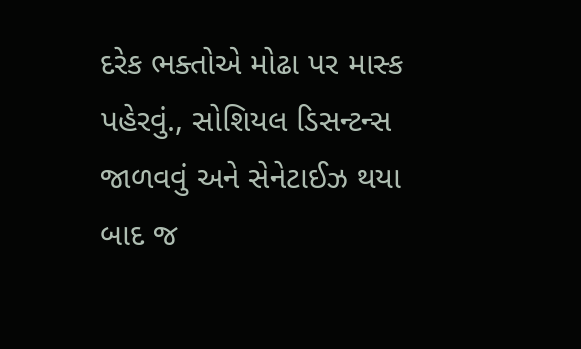દરેક ભક્તોએ મોઢા પર માસ્ક પહેરવું., સોશિયલ ડિસન્ટન્સ જાળવવું અને સેનેટાઈઝ થયા બાદ જ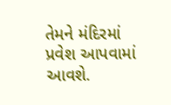તેમને મંદિરમાં પ્રવેશ આપવામાં આવશે.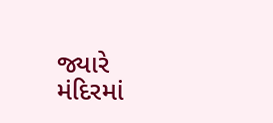જ્યારે મંદિરમાં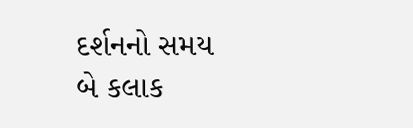દર્શનનો સમય બે કલાક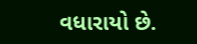વધારાયો છે.